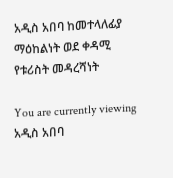አዲስ አበባ ከመተላለፊያ ማዕከልነት ወደ ቀዳሚ የቱሪስት መዳረሻነት

You are currently viewing አዲስ አበባ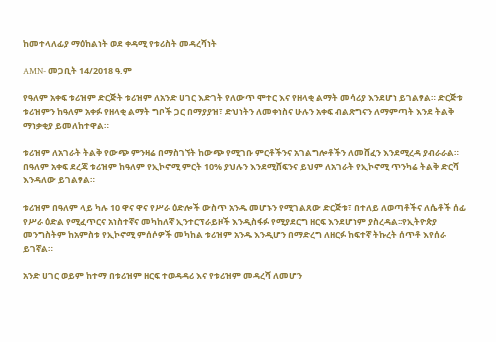ከመተላለፊያ ማዕከልነት ወደ ቀዳሚ የቱሪስት መዳረሻነት

AMN- መጋቢት 14/2018 ዓ.ም

የዓለም አቀፍ ቱሪዝም ድርጅት ቱሪዝም ለአንድ ሀገር እድገት የለውጥ ሞተር እና የዘላቂ ልማት መሳሪያ እንደሆነ ይገልፃል። ድርጅቱ ቱሪዝምን ከዓለም አቀፉ የዘላቂ ልማት ግቦች ጋር በማያያዝ፣ ድህነትን ለመቀነስና ሁሉን አቀፍ ብልጽግናን ለማምጣት እንደ ትልቅ ማነቃቂያ ይመለከተዋል።

ቱሪዝም ለአገራት ትልቅ የውጭ ምንዛሬ በማስገኘት ከውጭ የሚገቡ ምርቶችንና አገልግሎቶችን ለመሸፈን እንደሚረዳ ያብራራል። በዓለም አቀፍ ደረጃ ቱሪዝም ከዓለም የኢኮኖሚ ምርት 10% ያህሉን እንደሚሸፍንና ይህም ለአገራት የኢኮኖሚ ጥንካሬ ትልቅ ድርሻ እንዳለው ይገልፃል።

ቱሪዝም በዓለም ላይ ካሉ 10 ዋና ዋና የሥራ ዕድሎች ውስጥ አንዱ መሆኑን የሚገልጸው ድርጅቱ፣ በተለይ ለወጣቶችና ለሴቶች ሰፊ የሥራ ዕድል የሚፈጥርና አነስተኛና መካከለኛ ኢንተርፕራይዞች እንዲስፋፉ የሚያደርግ ዘርፍ እንደሆነም ያስረዳል፡፡የኢትዮጵያ መንግስትም ከአምስቱ የኢኮኖሚ ምሰሶዎች መካከል ቱሪዝም አንዱ እንዲሆን በማድረግ ለዘርፉ ከፍተኛ ትኩረት ሰጥቶ እየሰራ ይገኛል።

አንድ ሀገር ወይም ከተማ በቱሪዝም ዘርፍ ተወዳዳሪ እና የቱሪዝም መዳረሻ ለመሆን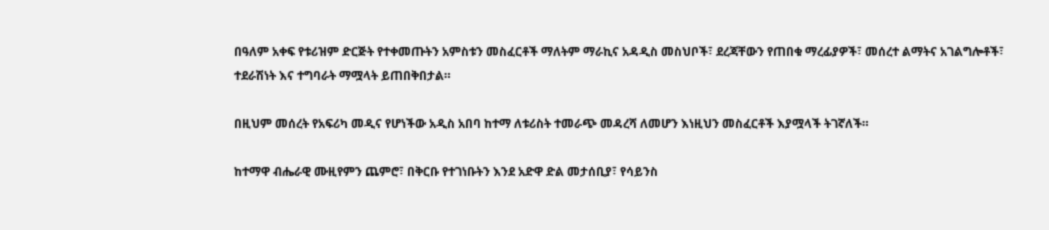በዓለም አቀፍ የቱሪዝም ድርጅት የተቀመጡትን አምስቱን መስፈርቶች ማለትም ማራኪና አዳዲስ መስህቦች፣ ደረጃቸውን የጠበቁ ማረፊያዎች፣ መሰረተ ልማትና አገልግሎቶች፣ ተደራሽነት እና ተግባራት ማሟላት ይጠበቅበታል።

በዚህም መሰረት የአፍሪካ መዲና የሆነችው አዲስ አበባ ከተማ ለቱሪስት ተመራጭ መዳረሻ ለመሆን እነዚህን መስፈርቶች እያሟላች ትገኛለች።

ከተማዋ ብሔራዊ ሙዚየምን ጨምሮ፣ በቅርቡ የተገነቡትን እንደ አድዋ ድል መታሰቢያ፣ የሳይንስ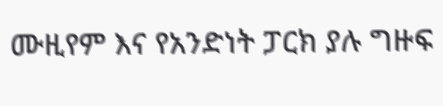ሙዚየም እና የአንድነት ፓርክ ያሉ ግዙፍ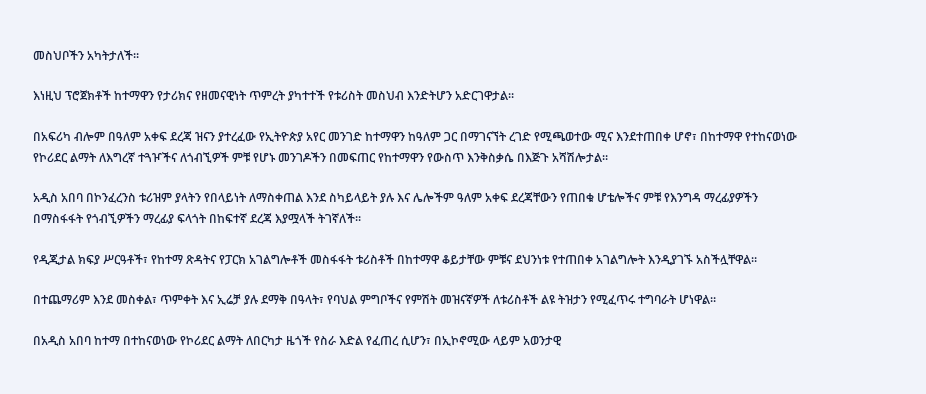መስህቦችን አካትታለች።

እነዚህ ፕሮጀክቶች ከተማዋን የታሪክና የዘመናዊነት ጥምረት ያካተተች የቱሪስት መስህብ እንድትሆን አድርገዋታል።

በአፍሪካ ብሎም በዓለም አቀፍ ደረጃ ዝናን ያተረፈው የኢትዮጵያ አየር መንገድ ከተማዋን ከዓለም ጋር በማገናኘት ረገድ የሚጫወተው ሚና እንደተጠበቀ ሆኖ፣ በከተማዋ የተከናወነው የኮሪደር ልማት ለእግረኛ ተጓዦችና ለጎብኚዎች ምቹ የሆኑ መንገዶችን በመፍጠር የከተማዋን የውስጥ እንቅስቃሴ በእጅጉ አሻሽሎታል።

አዲስ አበባ በኮንፈረንስ ቱሪዝም ያላትን የበላይነት ለማስቀጠል እንደ ስካይላይት ያሉ እና ሌሎችም ዓለም አቀፍ ደረጃቸውን የጠበቁ ሆቴሎችና ምቹ የእንግዳ ማረፊያዎችን በማስፋፋት የጎብኚዎችን ማረፊያ ፍላጎት በከፍተኛ ደረጃ እያሟላች ትገኛለች።

የዲጂታል ክፍያ ሥርዓቶች፣ የከተማ ጽዳትና የፓርክ አገልግሎቶች መስፋፋት ቱሪስቶች በከተማዋ ቆይታቸው ምቹና ደህንነቱ የተጠበቀ አገልግሎት እንዲያገኙ አስችሏቸዋል።

በተጨማሪም እንደ መስቀል፣ ጥምቀት እና ኢሬቻ ያሉ ደማቅ በዓላት፣ የባህል ምግቦችና የምሽት መዝናኛዎች ለቱሪስቶች ልዩ ትዝታን የሚፈጥሩ ተግባራት ሆነዋል።

በአዲስ አበባ ከተማ በተከናወነው የኮሪደር ልማት ለበርካታ ዜጎች የስራ እድል የፈጠረ ሲሆን፣ በኢኮኖሚው ላይም አወንታዊ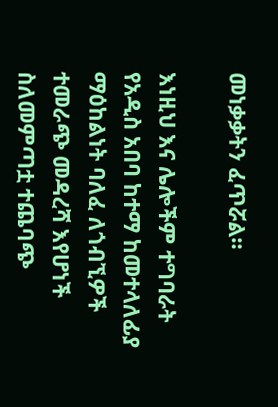መነቃቃትን ፈጥሯል።

እነዚህ እና ሌሎችም ተግባራት የአዲስ አበባ ከተማ ከመተላለፊያ ማዕከልነት ባለፈ ለጎብኚዎች ተመራጭ መዳረሻ እየሆነች ስለመምጣቷ ተጨባጭ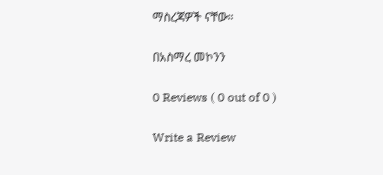ማስረጃዎች ናቸው።

በአስማረ መኮንን

0 Reviews ( 0 out of 0 )

Write a Review